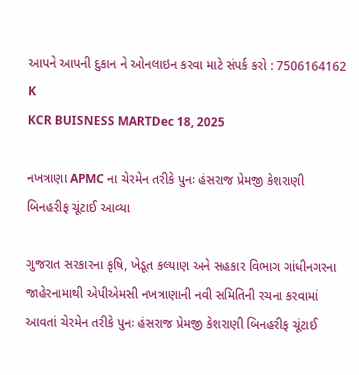આપને આપની દુકાન ને ઓનલાઇન કરવા માટે સંપર્ક કરો : 7506164162
K
KCR BUISNESS MARTDec 18, 2025

નખત્રાણા APMC ના ચેરમેન તરીકે પુનઃ હંસરાજ પ્રેમજી કેશરાણી બિનહરીફ ચૂંટાઈ આવ્યા

ગુજરાત સરકારના કૃષિ, ખેડૂત કલ્યાણ અને સહકાર વિભાગ ગાંધીનગરના જાહેરનામાથી એપીએમસી નખત્રાણાની નવી સમિતિની રચના કરવામાં આવતાં ચેરમેન તરીકે પુનઃ હંસરાજ પ્રેમજી કેશરાણી બિનહરીફ ચૂંટાઈ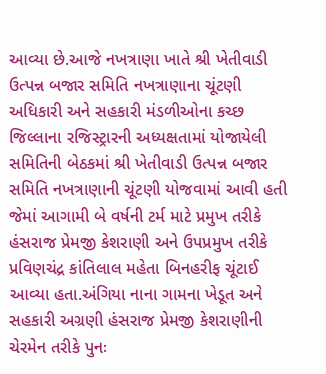આવ્યા છે.આજે નખત્રાણા ખાતે શ્રી ખેતીવાડી ઉત્પન્ન બજાર સમિતિ નખત્રાણાના ચૂંટણી અધિકારી અને સહકારી મંડળીઓના કચ્છ જિલ્લાના રજિસ્ટ્રારની અધ્યક્ષતામાં યોજાયેલી સમિતિની બેઠકમાં શ્રી ખેતીવાડી ઉત્પન્ન બજાર સમિતિ નખત્રાણાની ચૂંટણી યોજવામાં આવી હતી જેમાં આગામી બે વર્ષની ટર્મ માટે પ્રમુખ તરીકે હંસરાજ પ્રેમજી કેશરાણી અને ઉપપ્રમુખ તરીકે પ્રવિણચંદ્ર કાંતિલાલ મહેતા બિનહરીફ ચૂંટાઈ આવ્યા હતા.અંગિયા નાના ગામના ખેડૂત અને સહકારી અગ્રણી હંસરાજ પ્રેમજી કેશરાણીની ચેરમેન તરીકે પુનઃ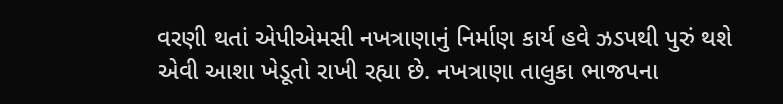વરણી થતાં એપીએમસી નખત્રાણાનું નિર્માણ કાર્ય હવે ઝડપથી પુરું થશે એવી આશા ખેડૂતો રાખી રહ્યા છે. નખત્રાણા તાલુકા ભાજપના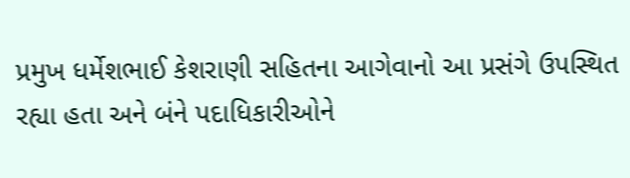પ્રમુખ ધર્મેશભાઈ કેશરાણી સહિતના આગેવાનો આ પ્રસંગે ઉપસ્થિત રહ્યા હતા અને બંને પદાધિકારીઓને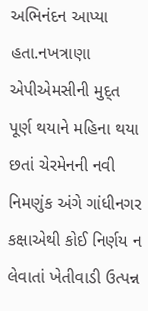અભિનંદન આપ્યા હતા.નખત્રાણા એપીએમસીની મુદ્ત પૂર્ણ થયાને મહિના થયા છતાં ચેરમેનની નવી નિમણુંક અંગે ગાંધીનગર કક્ષાએથી કોઈ નિર્ણય ન લેવાતાં ખેતીવાડી ઉત્પન્ન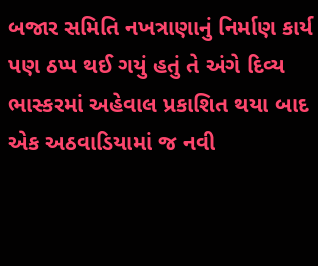બજાર સમિતિ નખત્રાણાનું નિર્માણ કાર્ય પણ ઠપ્પ થઈ ગયું હતું તે અંગે દિવ્ય ભાસ્કરમાં અહેવાલ પ્રકાશિત થયા બાદ એક અઠવાડિયામાં જ નવી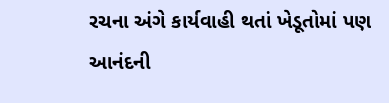રચના અંગે કાર્યવાહી થતાં ખેડૂતોમાં પણ આનંદની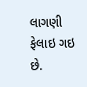લાગણી ફેલાઇ ગઇ છે.